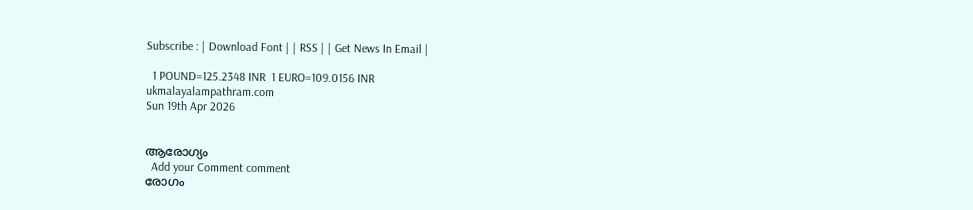Subscribe : | Download Font | | RSS | | Get News In Email |

  1 POUND=125.2348 INR  1 EURO=109.0156 INR
ukmalayalampathram.com
Sun 19th Apr 2026


ആരോഗ്യം
  Add your Comment comment
രോഗം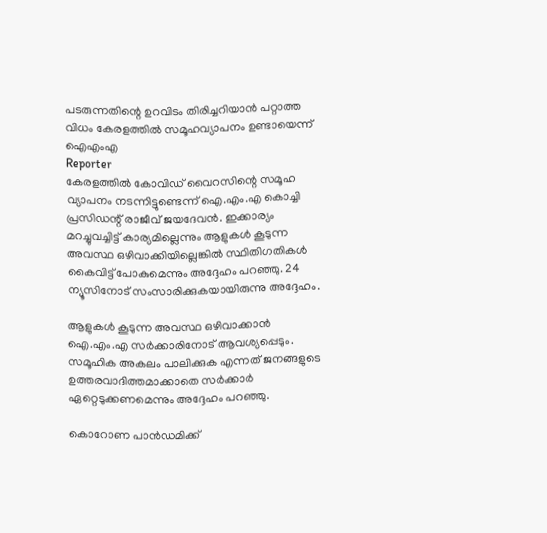പടരുന്നതിന്റെ ഉറവിടം തിരിച്ചറിയാന്‍ പറ്റാത്ത വിധം കേരളത്തില്‍ സമൂഹവ്യാപനം ഉണ്ടായെന്ന് ഐഎംഎ
Reporter
കേരളത്തില്‍ കോവിഡ് വൈറസിന്റെ സമൂഹ വ്യാപനം നടന്നിട്ടുണ്ടെന്ന് ഐ.എം.എ കൊച്ചി പ്രസിഡന്റ് രാജീവ് ജയദേവന്‍. ഇക്കാര്യം മറച്ചുവച്ചിട്ട് കാര്യമില്ലെന്നും ആളുകള്‍ കൂടുന്ന അവസ്ഥ ഒഴിവാക്കിയില്ലെങ്കില്‍ സ്ഥിതിഗതികള്‍ കൈവിട്ട് പോകുമെന്നും അദ്ദേഹം പറഞ്ഞു. 24 ന്യൂസിനോട് സംസാരിക്കുകയായിരുന്നു അദ്ദേഹം.

ആളുകള്‍ കൂടുന്ന അവസ്ഥ ഒഴിവാക്കാന്‍ ഐ.എം.എ സര്‍ക്കാരിനോട് ആവശ്യപ്പെടും. സമൂഹിക അകലം പാലിക്കുക എന്നത് ജനങ്ങളുടെ ഉത്തരവാദിത്തമാക്കാതെ സര്‍ക്കാര്‍ ഏറ്റെടുക്കണമെന്നും അദ്ദേഹം പറഞ്ഞു.

കൊറോണ പാന്‍ഡമിക്ക്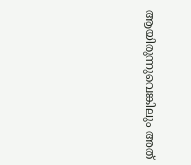ആയിരുന്നുവെങ്കിലും അത്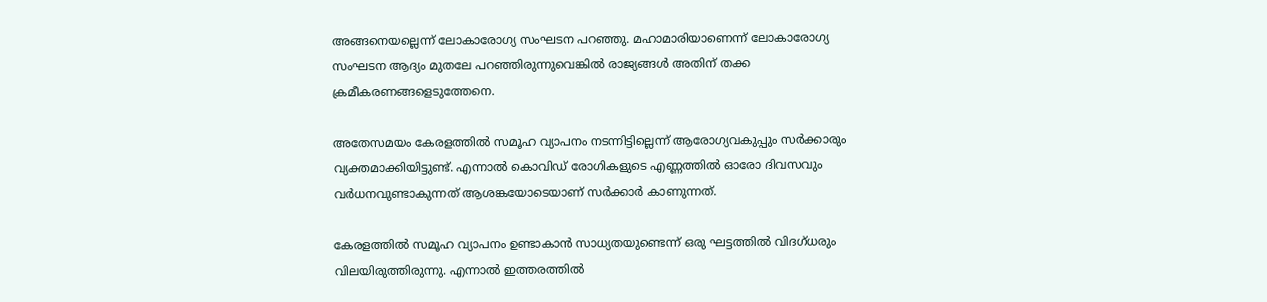അങ്ങനെയല്ലെന്ന് ലോകാരോഗ്യ സംഘടന പറഞ്ഞു. മഹാമാരിയാണെന്ന് ലോകാരോഗ്യ സംഘടന ആദ്യം മുതലേ പറഞ്ഞിരുന്നുവെങ്കില്‍ രാജ്യങ്ങള്‍ അതിന് തക്ക ക്രമീകരണങ്ങളെടുത്തേനെ.

അതേസമയം കേരളത്തില്‍ സമൂഹ വ്യാപനം നടന്നിട്ടില്ലെന്ന് ആരോഗ്യവകുപ്പും സര്‍ക്കാരും വ്യക്തമാക്കിയിട്ടുണ്ട്. എന്നാല്‍ കൊവിഡ് രോഗികളുടെ എണ്ണത്തില്‍ ഓരോ ദിവസവും വര്‍ധനവുണ്ടാകുന്നത് ആശങ്കയോടെയാണ് സര്‍ക്കാര്‍ കാണുന്നത്.

കേരളത്തില്‍ സമൂഹ വ്യാപനം ഉണ്ടാകാന്‍ സാധ്യതയുണ്ടെന്ന് ഒരു ഘട്ടത്തില്‍ വിദഗ്ധരും വിലയിരുത്തിരുന്നു. എന്നാല്‍ ഇത്തരത്തില്‍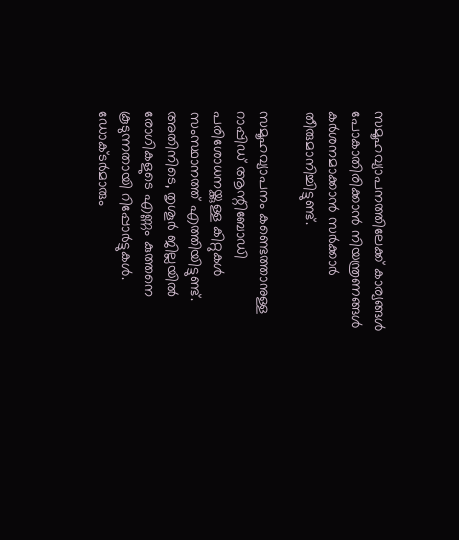സമൂഹവ്യാപനത്തിലേക്ക് കാര്യങ്ങള്‍ പോകാതിരിക്കാന്‍ നിയന്ത്രണങ്ങള്‍ കര്‍ശനമാക്കാന്‍ സര്‍ക്കാര്‍ തീരുമാനിച്ചിട്ടുണ്ട്.

സമൂഹവ്യാപനം കണ്ടെത്താനുള്ള റാപ്പിഡ് ആന്റിബോഡി പരിശോധനയ്ക്കുള്ള കിറ്റുകള്‍ സംസ്ഥാനത്ത് എത്തിയിട്ടുണ്ട്.
അതിനിടെ, തൃശൂര്‍ ജില്ലയില്‍ രോഗികളുടെ എണ്ണം കുത്തനെ കൂടുന്നതായി റിപ്പോര്‍ട്ടുകള്‍. ഡോക്ടര്‍മാരും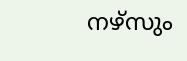നഴ്‌സും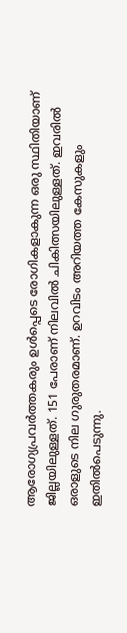ആരോഗ്യപ്രവര്‍ത്തകരും ഉള്‍പ്പെടെ രോഗികളാകുന്ന ഒരു സ്ഥിതിയാണ് ജില്ലയിലുള്ളത്. 151 പേരാണ് നിലവില്‍ ചികിത്സയിലുള്ളത്. ഇവരില്‍ ഒരാളുടെ നില ഗുരുതരമാണ്. ഉറവിടം അറിയത്ത കേസുകളും ഇതില്‍പെടുന്നു.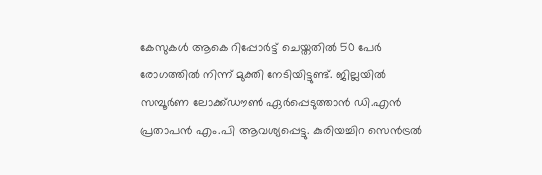കേസുകള്‍ ആകെ റിപ്പോര്‍ട്ട് ചെയ്തതില്‍ 50 പേര്‍ രോഗത്തില്‍ നിന്ന് മുക്തി നേടിയിട്ടുണ്ട്. ജില്ലയില്‍ സമ്പൂര്‍ണ ലോക്ക്ഡൗണ്‍ ഏര്‍പ്പെടുത്താന്‍ ഡി.എന്‍ പ്രതാപന്‍ എം.പി ആവശ്യപ്പെട്ടു. കുരിയച്ചിറ സെന്‍ട്രല്‍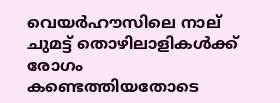വെയര്‍ഹൗസിലെ നാല് ചുമട്ട് തൊഴിലാളികള്‍ക്ക് രോഗം കണ്ടെത്തിയതോടെ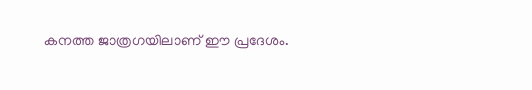കനത്ത ജാത്രഗയിലാണ് ഈ പ്രദേശം.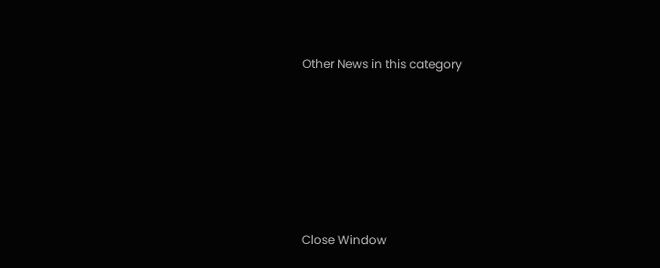Other News in this category








Close Window